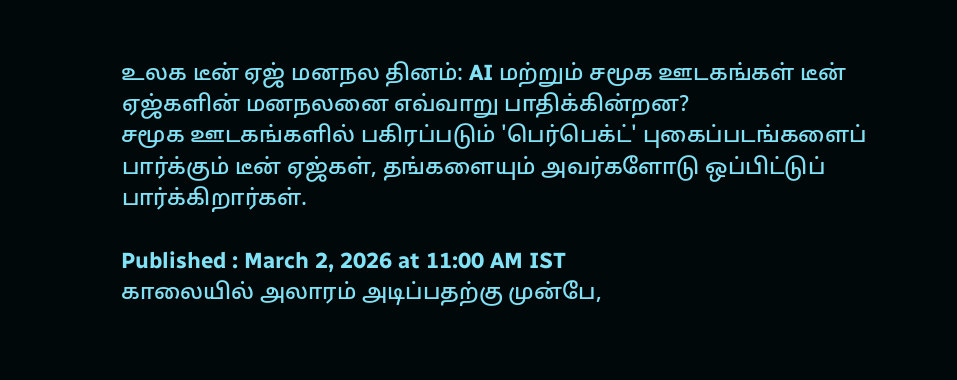உலக டீன் ஏஜ் மனநல தினம்: AI மற்றும் சமூக ஊடகங்கள் டீன் ஏஜ்களின் மனநலனை எவ்வாறு பாதிக்கின்றன?
சமூக ஊடகங்களில் பகிரப்படும் 'பெர்பெக்ட்' புகைப்படங்களைப் பார்க்கும் டீன் ஏஜ்கள், தங்களையும் அவர்களோடு ஒப்பிட்டுப் பார்க்கிறார்கள்.

Published : March 2, 2026 at 11:00 AM IST
காலையில் அலாரம் அடிப்பதற்கு முன்பே,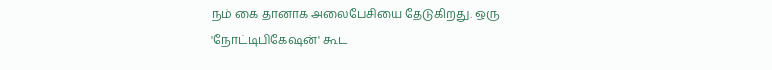நம் கை தானாக அலைபேசியை தேடுகிறது. ஒரு 'நோட்டிபிகேஷன்' கூட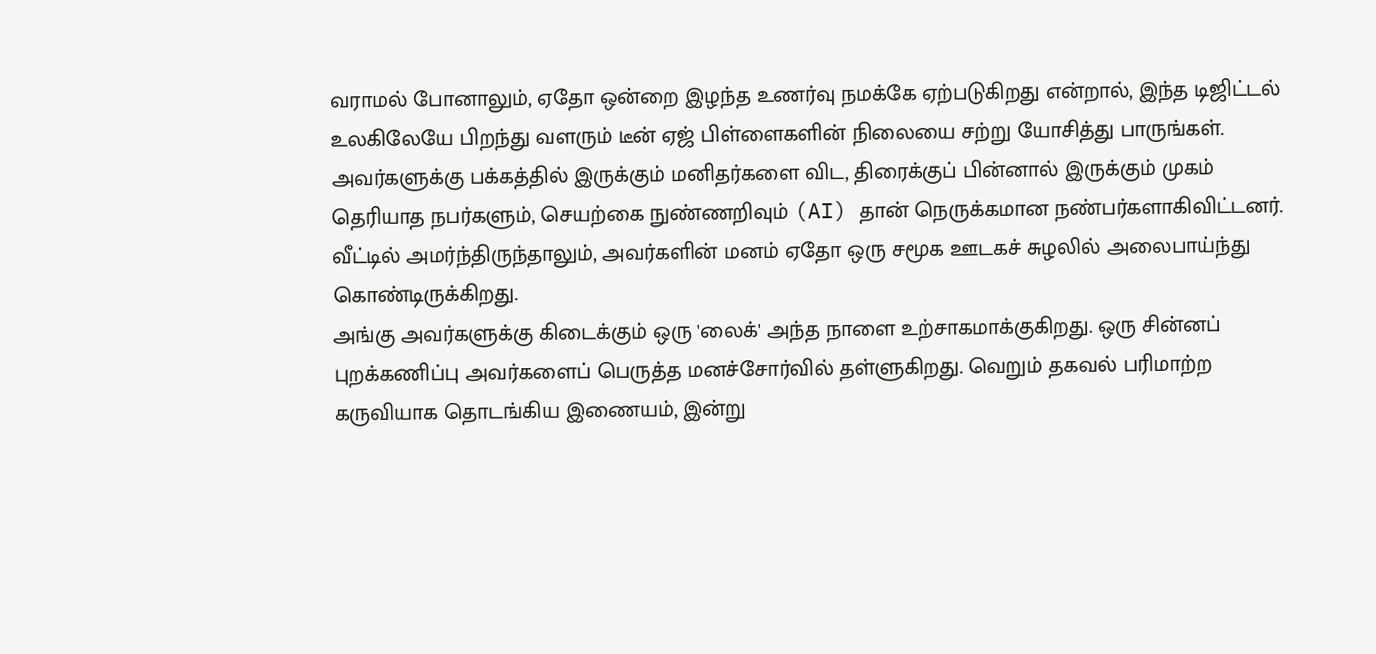வராமல் போனாலும், ஏதோ ஒன்றை இழந்த உணர்வு நமக்கே ஏற்படுகிறது என்றால், இந்த டிஜிட்டல் உலகிலேயே பிறந்து வளரும் டீன் ஏஜ் பிள்ளைகளின் நிலையை சற்று யோசித்து பாருங்கள்.
அவர்களுக்கு பக்கத்தில் இருக்கும் மனிதர்களை விட, திரைக்குப் பின்னால் இருக்கும் முகம் தெரியாத நபர்களும், செயற்கை நுண்ணறிவும் (AI) தான் நெருக்கமான நண்பர்களாகிவிட்டனர். வீட்டில் அமர்ந்திருந்தாலும், அவர்களின் மனம் ஏதோ ஒரு சமூக ஊடகச் சுழலில் அலைபாய்ந்து கொண்டிருக்கிறது.
அங்கு அவர்களுக்கு கிடைக்கும் ஒரு 'லைக்' அந்த நாளை உற்சாகமாக்குகிறது. ஒரு சின்னப் புறக்கணிப்பு அவர்களைப் பெருத்த மனச்சோர்வில் தள்ளுகிறது. வெறும் தகவல் பரிமாற்ற கருவியாக தொடங்கிய இணையம், இன்று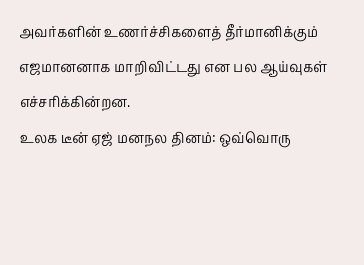அவர்களின் உணர்ச்சிகளைத் தீர்மானிக்கும் எஜமானனாக மாறிவிட்டது என பல ஆய்வுகள் எச்சரிக்கின்றன.
உலக டீன் ஏஜ் மனநல தினம்: ஒவ்வொரு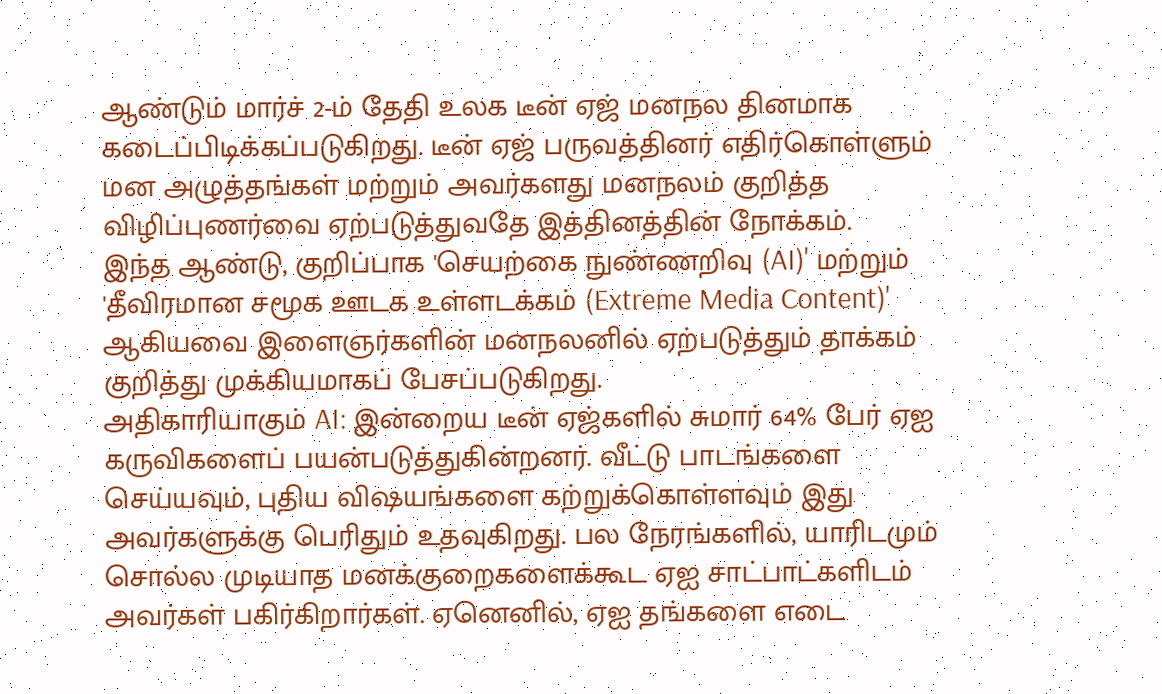ஆண்டும் மார்ச் 2-ம் தேதி உலக டீன் ஏஜ் மனநல தினமாக கடைப்பிடிக்கப்படுகிறது. டீன் ஏஜ் பருவத்தினர் எதிர்கொள்ளும் மன அழுத்தங்கள் மற்றும் அவர்களது மனநலம் குறித்த விழிப்புணர்வை ஏற்படுத்துவதே இத்தினத்தின் நோக்கம்.
இந்த ஆண்டு, குறிப்பாக 'செயற்கை நுண்ணறிவு (AI)' மற்றும் 'தீவிரமான சமூக ஊடக உள்ளடக்கம் (Extreme Media Content)' ஆகியவை இளைஞர்களின் மனநலனில் ஏற்படுத்தும் தாக்கம் குறித்து முக்கியமாகப் பேசப்படுகிறது.
அதிகாரியாகும் AI: இன்றைய டீன் ஏஜ்களில் சுமார் 64% பேர் ஏஐ கருவிகளைப் பயன்படுத்துகின்றனர். வீட்டு பாடங்களை செய்யவும், புதிய விஷயங்களை கற்றுக்கொள்ளவும் இது அவர்களுக்கு பெரிதும் உதவுகிறது. பல நேரங்களில், யாரிடமும் சொல்ல முடியாத மனக்குறைகளைக்கூட ஏஐ சாட்பாட்களிடம் அவர்கள் பகிர்கிறார்கள். ஏனெனில், ஏஐ தங்களை எடை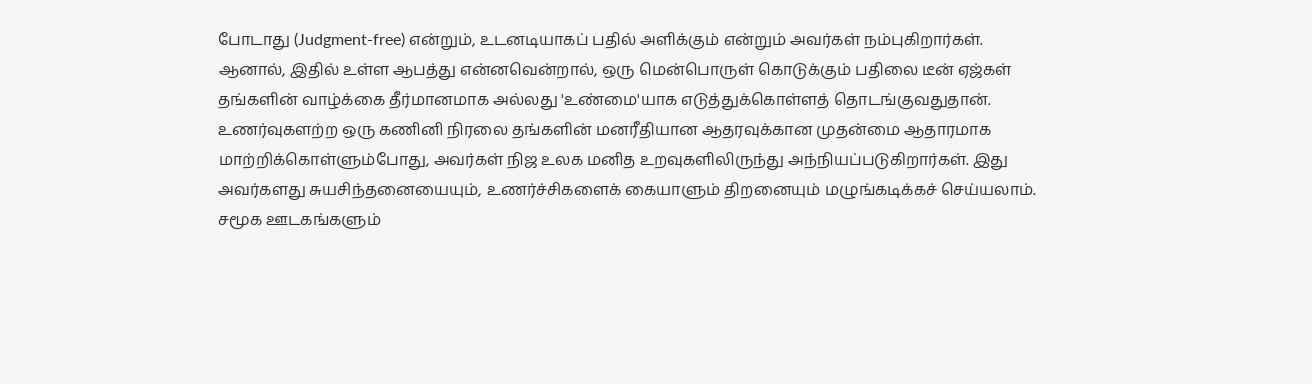போடாது (Judgment-free) என்றும், உடனடியாகப் பதில் அளிக்கும் என்றும் அவர்கள் நம்புகிறார்கள்.
ஆனால், இதில் உள்ள ஆபத்து என்னவென்றால், ஒரு மென்பொருள் கொடுக்கும் பதிலை டீன் ஏஜ்கள் தங்களின் வாழ்க்கை தீர்மானமாக அல்லது 'உண்மை'யாக எடுத்துக்கொள்ளத் தொடங்குவதுதான். உணர்வுகளற்ற ஒரு கணினி நிரலை தங்களின் மனரீதியான ஆதரவுக்கான முதன்மை ஆதாரமாக மாற்றிக்கொள்ளும்போது, அவர்கள் நிஜ உலக மனித உறவுகளிலிருந்து அந்நியப்படுகிறார்கள். இது அவர்களது சுயசிந்தனையையும், உணர்ச்சிகளைக் கையாளும் திறனையும் மழுங்கடிக்கச் செய்யலாம்.
சமூக ஊடகங்களும்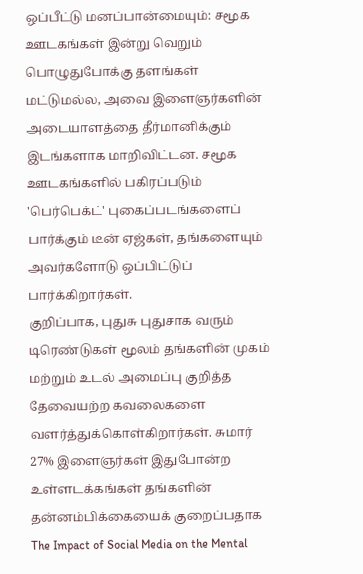ஒப்பீட்டு மனப்பான்மையும்: சமூக ஊடகங்கள் இன்று வெறும் பொழுதுபோக்கு தளங்கள் மட்டுமல்ல, அவை இளைஞர்களின் அடையாளத்தை தீர்மானிக்கும் இடங்களாக மாறிவிட்டன. சமூக ஊடகங்களில் பகிரப்படும் 'பெர்பெக்ட்' புகைப்படங்களைப் பார்க்கும் டீன் ஏஜ்கள், தங்களையும் அவர்களோடு ஒப்பிட்டுப் பார்க்கிறார்கள்.
குறிப்பாக, புதுசு புதுசாக வரும் டிரெண்டுகள் மூலம் தங்களின் முகம் மற்றும் உடல் அமைப்பு குறித்த தேவையற்ற கவலைகளை வளர்த்துக்கொள்கிறார்கள். சுமார் 27% இளைஞர்கள் இதுபோன்ற உள்ளடக்கங்கள் தங்களின் தன்னம்பிக்கையைக் குறைப்பதாக The Impact of Social Media on the Mental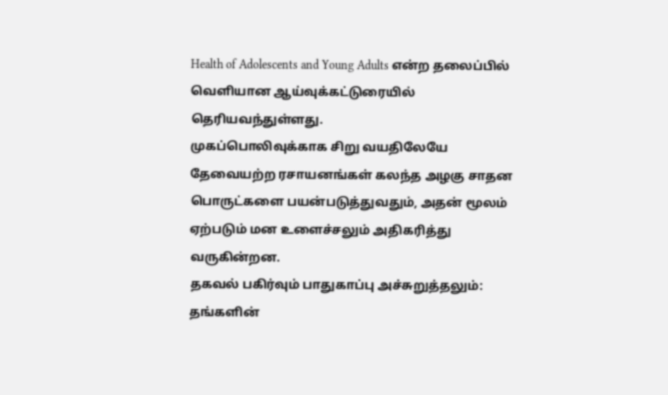Health of Adolescents and Young Adults என்ற தலைப்பில் வெளியான ஆய்வுக்கட்டுரையில் தெரியவந்துள்ளது.
முகப்பொலிவுக்காக சிறு வயதிலேயே தேவையற்ற ரசாயனங்கள் கலந்த அழகு சாதன பொருட்களை பயன்படுத்துவதும், அதன் மூலம் ஏற்படும் மன உளைச்சலும் அதிகரித்து வருகின்றன.
தகவல் பகிர்வும் பாதுகாப்பு அச்சுறுத்தலும்: தங்களின்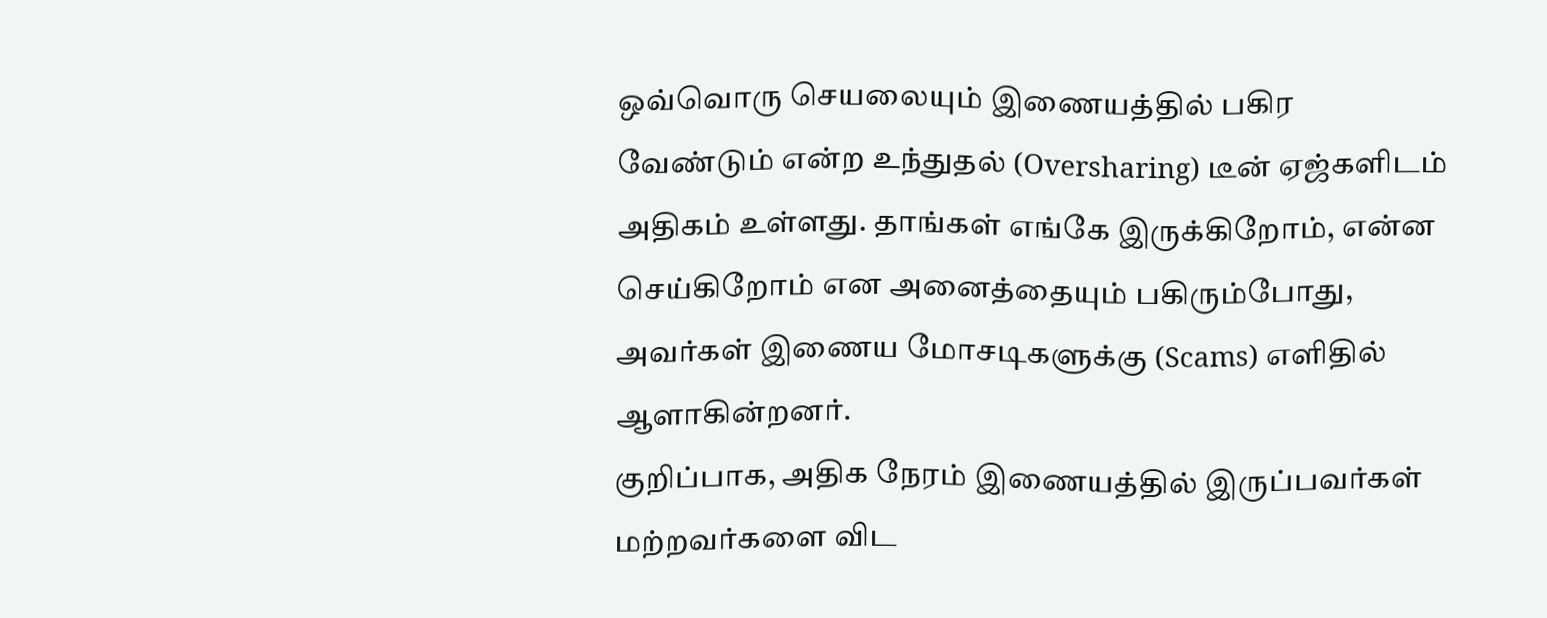ஒவ்வொரு செயலையும் இணையத்தில் பகிர வேண்டும் என்ற உந்துதல் (Oversharing) டீன் ஏஜ்களிடம் அதிகம் உள்ளது. தாங்கள் எங்கே இருக்கிறோம், என்ன செய்கிறோம் என அனைத்தையும் பகிரும்போது, அவர்கள் இணைய மோசடிகளுக்கு (Scams) எளிதில் ஆளாகின்றனர்.
குறிப்பாக, அதிக நேரம் இணையத்தில் இருப்பவர்கள் மற்றவர்களை விட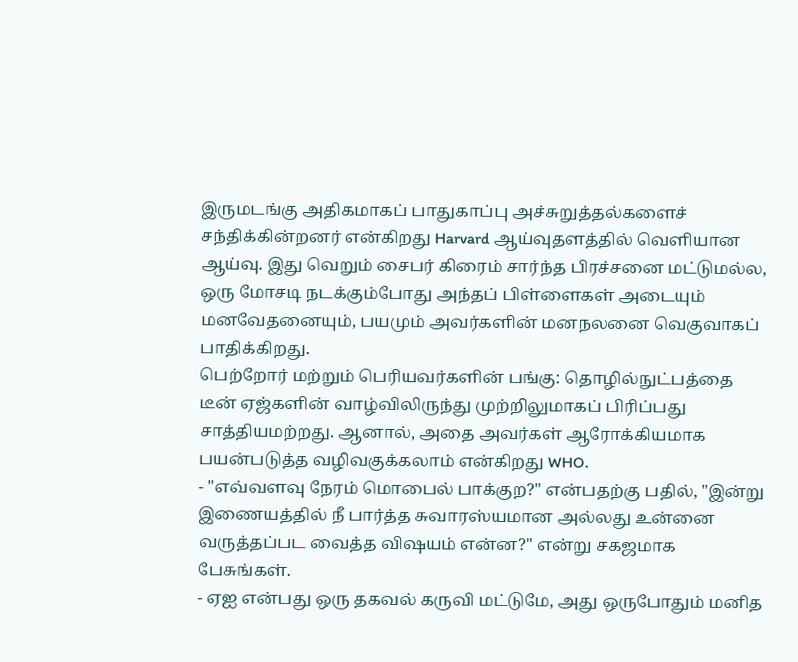இருமடங்கு அதிகமாகப் பாதுகாப்பு அச்சுறுத்தல்களைச் சந்திக்கின்றனர் என்கிறது Harvard ஆய்வுதளத்தில் வெளியான ஆய்வு. இது வெறும் சைபர் கிரைம் சார்ந்த பிரச்சனை மட்டுமல்ல, ஒரு மோசடி நடக்கும்போது அந்தப் பிள்ளைகள் அடையும் மனவேதனையும், பயமும் அவர்களின் மனநலனை வெகுவாகப் பாதிக்கிறது.
பெற்றோர் மற்றும் பெரியவர்களின் பங்கு: தொழில்நுட்பத்தை டீன் ஏஜ்களின் வாழ்விலிருந்து முற்றிலுமாகப் பிரிப்பது சாத்தியமற்றது. ஆனால், அதை அவர்கள் ஆரோக்கியமாக பயன்படுத்த வழிவகுக்கலாம் என்கிறது WHO.
- "எவ்வளவு நேரம் மொபைல் பாக்குற?" என்பதற்கு பதில், "இன்று இணையத்தில் நீ பார்த்த சுவாரஸ்யமான அல்லது உன்னை வருத்தப்பட வைத்த விஷயம் என்ன?" என்று சகஜமாக பேசுங்கள்.
- ஏஐ என்பது ஒரு தகவல் கருவி மட்டுமே, அது ஒருபோதும் மனித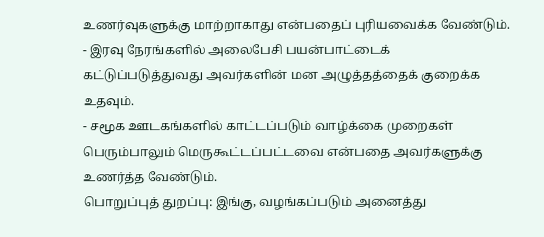உணர்வுகளுக்கு மாற்றாகாது என்பதைப் புரியவைக்க வேண்டும்.
- இரவு நேரங்களில் அலைபேசி பயன்பாட்டைக் கட்டுப்படுத்துவது அவர்களின் மன அழுத்தத்தைக் குறைக்க உதவும்.
- சமூக ஊடகங்களில் காட்டப்படும் வாழ்க்கை முறைகள் பெரும்பாலும் மெருகூட்டப்பட்டவை என்பதை அவர்களுக்கு உணர்த்த வேண்டும்.
பொறுப்புத் துறப்பு: இங்கு, வழங்கப்படும் அனைத்து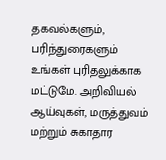தகவல்களும், பரிந்துரைகளும் உங்கள் புரிதலுக்காக மட்டுமே. அறிவியல் ஆய்வுகள், மருத்துவம் மற்றும் சுகாதார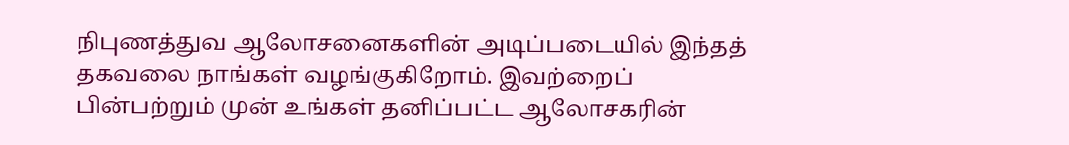நிபுணத்துவ ஆலோசனைகளின் அடிப்படையில் இந்தத் தகவலை நாங்கள் வழங்குகிறோம். இவற்றைப் பின்பற்றும் முன் உங்கள் தனிப்பட்ட ஆலோசகரின்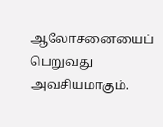ஆலோசனையைப் பெறுவது அவசியமாகும்.